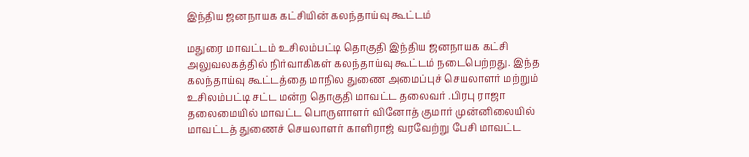இந்திய ஜனநாயக கட்சியின் கலந்தாய்வு கூட்டம்

மதுரை மாவட்டம் உசிலம்பட்டி தொகுதி இந்திய ஜனநாயக கட்சி அலுவலகத்தில் நிர்வாகிகள் கலந்தாய்வு கூட்டம் நடைபெற்றது. இந்த கலந்தாய்வு கூட்டத்தை மாநில துணை அமைப்புச் செயலாளர் மற்றும் உசிலம்பட்டி சட்ட மன்ற தொகுதி மாவட்ட தலைவர் .பிரபு ராஜா தலைமையில் மாவட்ட பொருளாளர் வினோத் குமார் முன்னிலையில் மாவட்டத் துணைச் செயலாளர் காளிராஜ் வரவேற்று பேசி மாவட்ட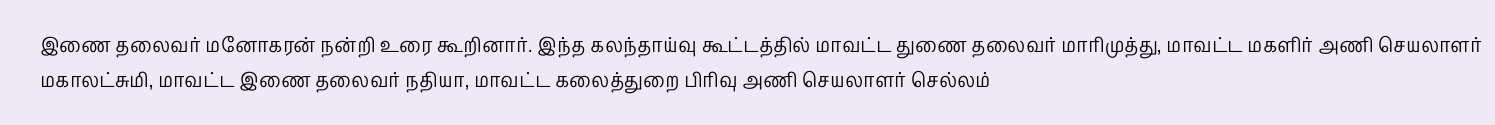இணை தலைவர் மனோகரன் நன்றி உரை கூறினார். இந்த கலந்தாய்வு கூட்டத்தில் மாவட்ட துணை தலைவர் மாரிமுத்து, மாவட்ட மகளிர் அணி செயலாளர் மகாலட்சுமி, மாவட்ட இணை தலைவர் நதியா, மாவட்ட கலைத்துறை பிரிவு அணி செயலாளர் செல்லம்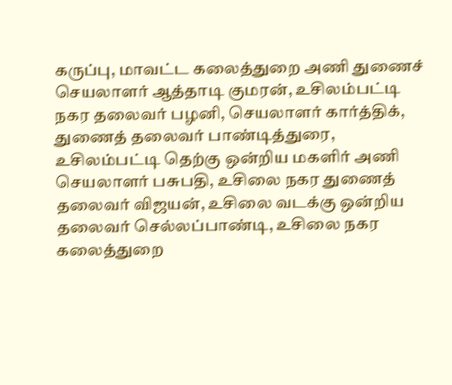கருப்பு, மாவட்ட கலைத்துறை அணி துணைச் செயலாளர் ஆத்தாடி குமரன், உசிலம்பட்டி நகர தலைவர் பழனி, செயலாளர் கார்த்திக், துணைத் தலைவர் பாண்டித்துரை, உசிலம்பட்டி தெற்கு ஒன்றிய மகளிர் அணி செயலாளர் பசுபதி, உசிலை நகர துணைத் தலைவர் விஜயன், உசிலை வடக்கு ஒன்றிய தலைவர் செல்லப்பாண்டி, உசிலை நகர கலைத்துறை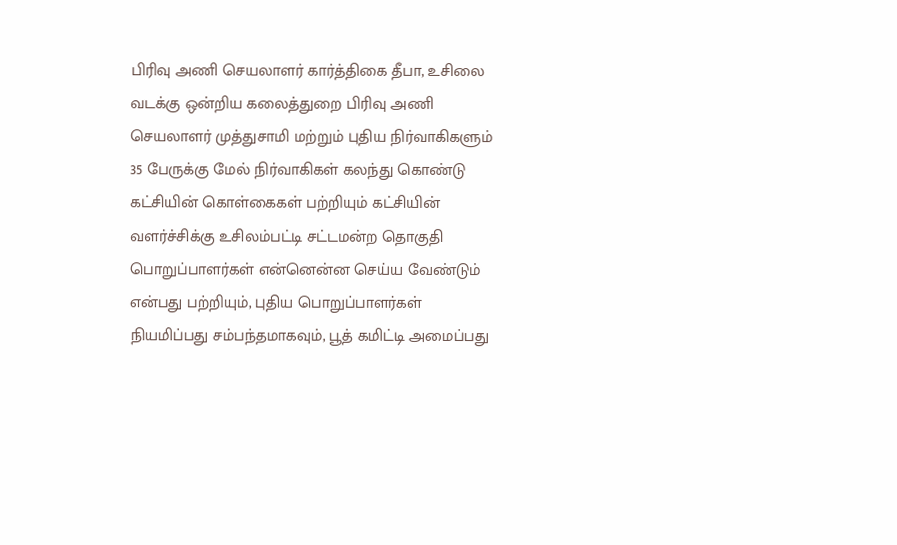பிரிவு அணி செயலாளர் கார்த்திகை தீபா, உசிலை வடக்கு ஒன்றிய கலைத்துறை பிரிவு அணி செயலாளர் முத்துசாமி மற்றும் புதிய நிர்வாகிகளும் 35 பேருக்கு மேல் நிர்வாகிகள் கலந்து கொண்டு கட்சியின் கொள்கைகள் பற்றியும் கட்சியின் வளர்ச்சிக்கு உசிலம்பட்டி சட்டமன்ற தொகுதி பொறுப்பாளர்கள் என்னென்ன செய்ய வேண்டும் என்பது பற்றியும், புதிய பொறுப்பாளர்கள் நியமிப்பது சம்பந்தமாகவும், பூத் கமிட்டி அமைப்பது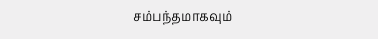சம்பந்தமாகவும்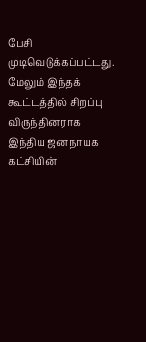பேசி முடிவெடுக்கப்பட்டது. மேலும் இந்தக் கூட்டத்தில் சிறப்பு விருந்தினராக இந்திய ஜனநாயக கட்சியின்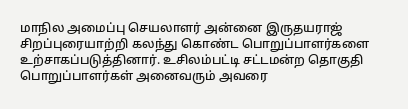மாநில அமைப்பு செயலாளர் அன்னை இருதயராஜ் சிறப்புரையாற்றி கலந்து கொண்ட பொறுப்பாளர்களை உற்சாகப்படுத்தினார். உசிலம்பட்டி சட்டமன்ற தொகுதி பொறுப்பாளர்கள் அனைவரும் அவரை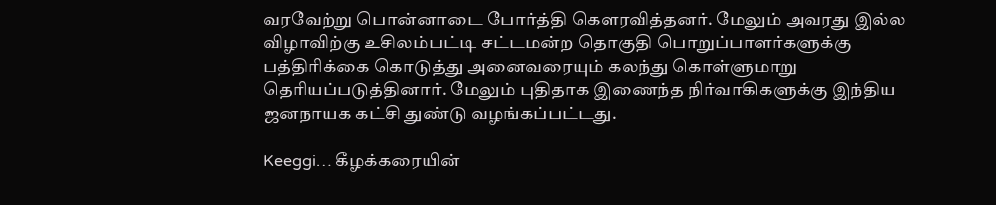வரவேற்று பொன்னாடை போர்த்தி கௌரவித்தனர். மேலும் அவரது இல்ல விழாவிற்கு உசிலம்பட்டி சட்டமன்ற தொகுதி பொறுப்பாளர்களுக்கு பத்திரிக்கை கொடுத்து அனைவரையும் கலந்து கொள்ளுமாறு தெரியப்படுத்தினார். மேலும் புதிதாக இணைந்த நிர்வாகிகளுக்கு இந்திய ஜனநாயக கட்சி துண்டு வழங்கப்பட்டது.

Keeggi… கீழக்கரையின்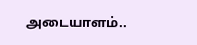அடையாளம்..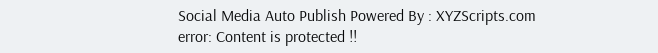Social Media Auto Publish Powered By : XYZScripts.com
error: Content is protected !!